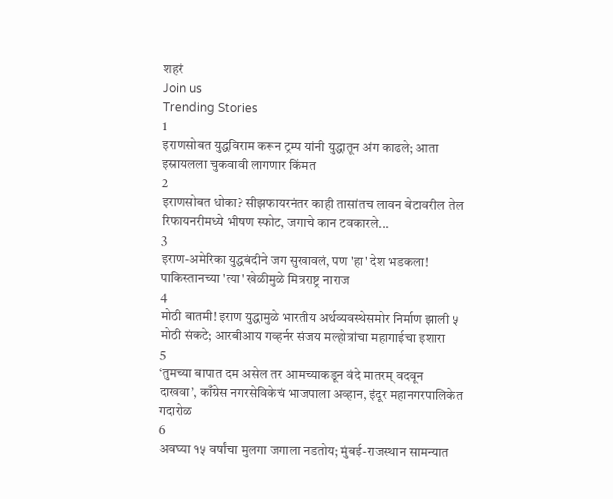शहरं
Join us
Trending Stories
1
इराणसोबत युद्धविराम करून ट्रम्प यांनी युद्धातून अंग काढले; आता इस्रायलला चुकवावी लागणार किंमत
2
इराणसोबत धोका? सीझफायरनंतर काही तासांतच लावन बेटावरील तेल रिफायनरीमध्ये भीषण स्फोट, जगाचे कान टवकारले...
3
इराण-अमेरिका युद्धबंदीने जग सुखावलं, पण 'हा' देश भडकला! पाकिस्तानच्या 'त्या' खेळीमुळे मित्रराष्ट्र नाराज
4
मोठी बातमी! इराण युद्धामुळे भारतीय अर्थव्यवस्थेसमोर निर्माण झाली ५ मोठी संकटे; आरबीआय गव्हर्नर संजय मल्होत्रांचा महागाईचा इशारा
5
‘तुमच्या बापात दम असेल तर आमच्याकडून वंदे मातरम् वदवून दाखवा’, काँग्रेस नगरसेविकेचं भाजपाला अव्हान, इंदूर महानगरपालिकेत गदारोळ
6
अवघ्या १५ वर्षांचा मुलगा जगाला नडतोय; मुंबई-राजस्थान सामन्यात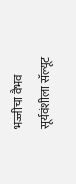भज्जीचा वैभव सूर्यवंशीला सॅल्यूट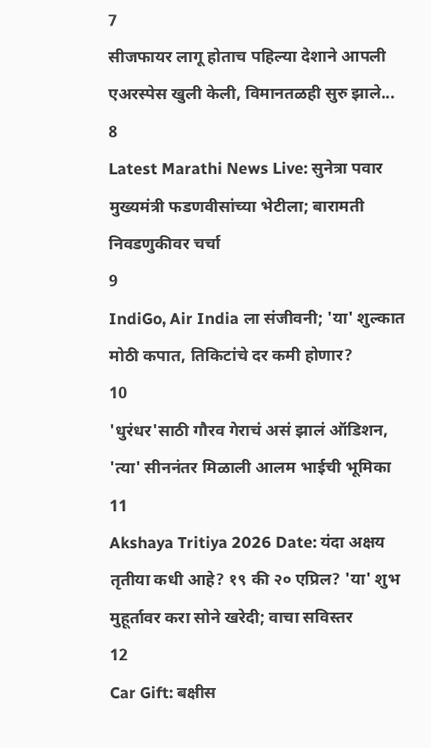7
सीजफायर लागू होताच पहिल्या देशाने आपली एअरस्पेस खुली केली, विमानतळही सुरु झाले...
8
Latest Marathi News Live: सुनेत्रा पवार मुख्यमंत्री फडणवीसांच्या भेटीला; बारामती निवडणुकीवर चर्चा
9
IndiGo, Air India ला संजीवनी; 'या' शुल्कात मोठी कपात, तिकिटांचे दर कमी होणार?
10
'धुरंधर'साठी गौरव गेराचं असं झालं ऑडिशन, 'त्या' सीननंतर मिळाली आलम भाईची भूमिका
11
Akshaya Tritiya 2026 Date: यंदा अक्षय तृतीया कधी आहे? १९ की २० एप्रिल? 'या' शुभ मुहूर्तावर करा सोने खरेदी; वाचा सविस्तर
12
Car Gift: बक्षीस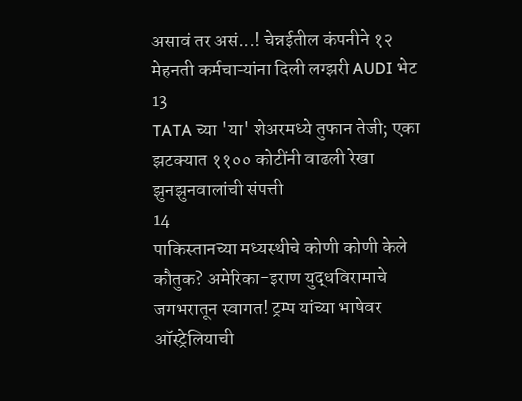असावं तर असं...! चेन्नईतील कंपनीने १२ मेहनती कर्मचाऱ्यांना दिली लग्झरी AUDI भेट
13
TATA च्या 'या' शेअरमध्ये तुफान तेजी; एका झटक्यात ११०० कोटींनी वाढली रेखा झुनझुनवालांची संपत्ती
14
पाकिस्तानच्या मध्यस्थीचे कोणी कोणी केले कौतुक? अमेरिका-इराण युद्धविरामाचे जगभरातून स्वागत! ट्रम्प यांच्या भाषेवर ऑस्ट्रेलियाची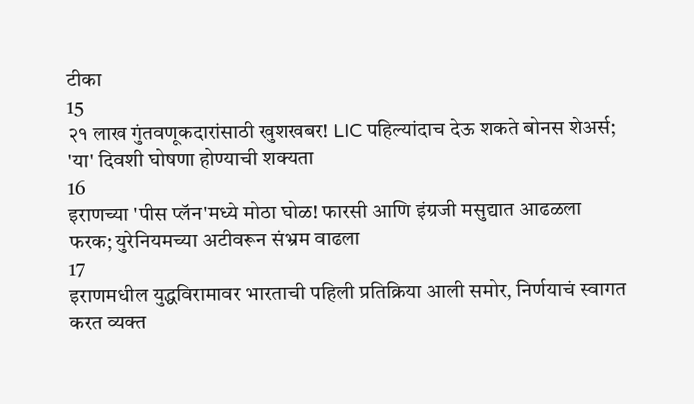टीका
15
२१ लाख गुंतवणूकदारांसाठी खुशखबर! LIC पहिल्यांदाच देऊ शकते बोनस शेअर्स; 'या' दिवशी घोषणा होण्याची शक्यता
16
इराणच्या 'पीस प्लॅन'मध्ये मोठा घोळ! फारसी आणि इंग्रजी मसुद्यात आढळला फरक; युरेनियमच्या अटीवरून संभ्रम वाढला
17
इराणमधील युद्धविरामावर भारताची पहिली प्रतिक्रिया आली समोर, निर्णयाचं स्वागत करत व्यक्त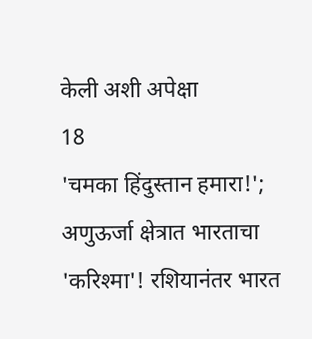केली अशी अपेक्षा
18
'चमका हिंदुस्तान हमारा!'; अणुऊर्जा क्षेत्रात भारताचा 'करिश्मा'! रशियानंतर भारत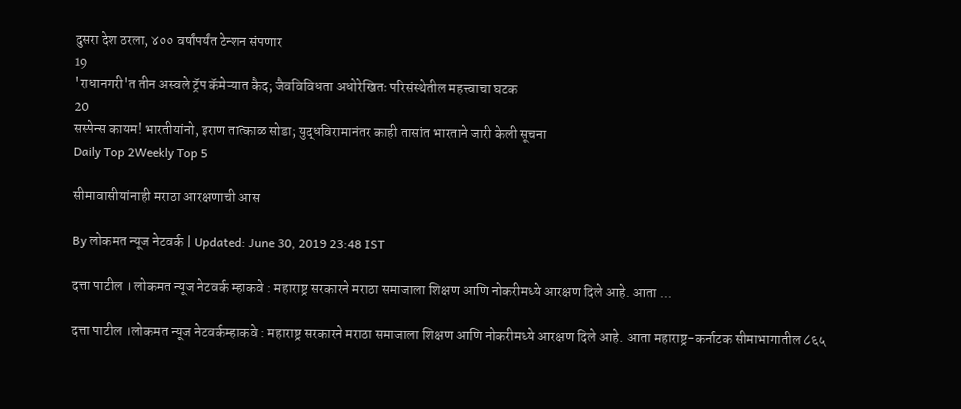दुसरा देश ठरला, ४०० वर्षांपर्यंत टेन्शन संपणार
19
'राधानगरी'त तीन अस्वले ट्रॅप कॅमेऱ्यात कैद; जैवविविधता अधोरेखितः परिसंस्थेतील महत्त्वाचा घटक
20
सस्पेन्स कायम! भारतीयांनो, इराण तात्काळ सोडा; युद्धविरामानंतर काही तासांत भारताने जारी केली सूचना
Daily Top 2Weekly Top 5

सीमावासीयांनाही मराठा आरक्षणाची आस

By लोकमत न्यूज नेटवर्क | Updated: June 30, 2019 23:48 IST

दत्ता पाटील । लोकमत न्यूज नेटवर्क म्हाकवे : महाराष्ट्र सरकारने मराठा समाजाला शिक्षण आणि नोकरीमध्ये आरक्षण दिले आहे. आता ...

दत्ता पाटील ।लोकमत न्यूज नेटवर्कम्हाकवे : महाराष्ट्र सरकारने मराठा समाजाला शिक्षण आणि नोकरीमध्ये आरक्षण दिले आहे. आता महाराष्ट्र-कर्नाटक सीमाभागातील ८६५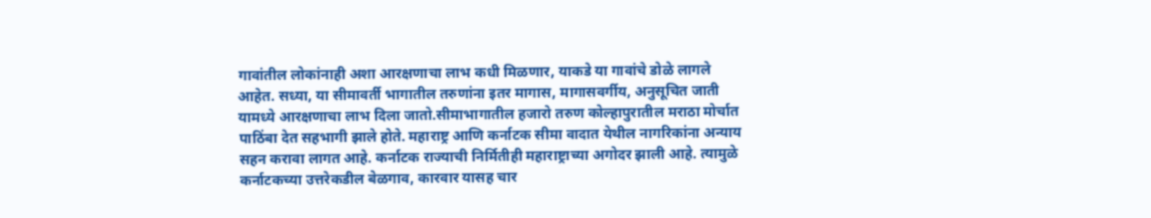गावांतील लोकांनाही अशा आरक्षणाचा लाभ कधी मिळणार, याकडे या गावांचे डोळे लागले आहेत. सध्या, या सीमावर्ती भागातील तरुणांना इतर मागास, मागासवर्गीय, अनुसूचित जाती यामध्ये आरक्षणाचा लाभ दिला जातो.सीमाभागातील हजारो तरुण कोल्हापुरातील मराठा मोर्चात पाठिंबा देत सहभागी झाले होते. महाराष्ट्र आणि कर्नाटक सीमा वादात येथील नागरिकांना अन्याय सहन करावा लागत आहे. कर्नाटक राज्याची निर्मितीही महाराष्ट्राच्या अगोदर झाली आहे. त्यामुळे कर्नाटकच्या उत्तरेकडील बेळगाव, कारवार यासह चार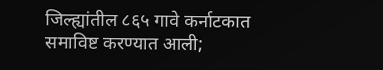जिल्ह्यांतील ८६५ गावे कर्नाटकात समाविष्ट करण्यात आली;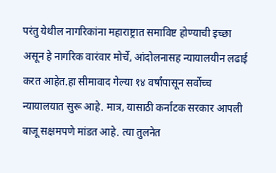परंतु येथील नागरिकांना महाराष्ट्रात समाविष्ट होण्याची इच्छा असून हे नागरिक वारंवार मोर्चे, आंदोलनासह न्यायालयीन लढाई करत आहेत.हा सीमावाद गेल्या १४ वर्षांपासून सर्वोच्च न्यायालयात सुरू आहे. मात्र, यासाठी कर्नाटक सरकार आपली बाजू सक्षमपणे मांडत आहे. त्या तुलनेत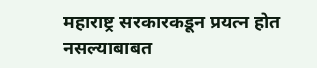महाराष्ट्र सरकारकडून प्रयत्न होत नसल्याबाबत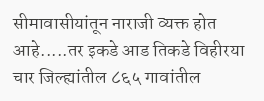सीमावासीयांतून नाराजी व्यक्त होत आहे.....तर इकडे आड तिकडे विहीरया चार जिल्ह्यांतील ८६५ गावांतील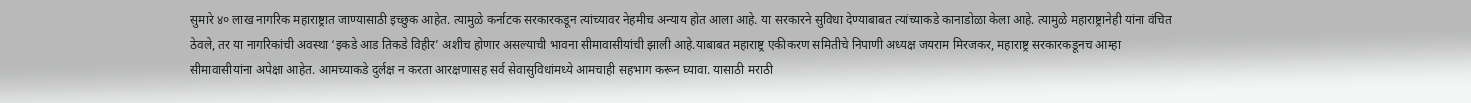सुमारे ४० लाख नागरिक महाराष्ट्रात जाण्यासाठी इच्छुक आहेत. त्यामुळे कर्नाटक सरकारकडून त्यांच्यावर नेहमीच अन्याय होत आला आहे. या सरकारने सुविधा देण्याबाबत त्यांच्याकडे कानाडोळा केला आहे. त्यामुळे महाराष्ट्रानेही यांना वंचित ठेवले, तर या नागरिकांची अवस्था ‘इकडे आड तिकडे विहीर’ अशीच होणार असल्याची भावना सीमावासीयांची झाली आहे.याबाबत महाराष्ट्र एकीकरण समितीचे निपाणी अध्यक्ष जयराम मिरजकर, महाराष्ट्र सरकारकडूनच आम्हा सीमावासीयांना अपेक्षा आहेत. आमच्याकडे दुर्लक्ष न करता आरक्षणासह सर्व सेवासुविधांमध्ये आमचाही सहभाग करून घ्यावा. यासाठी मराठी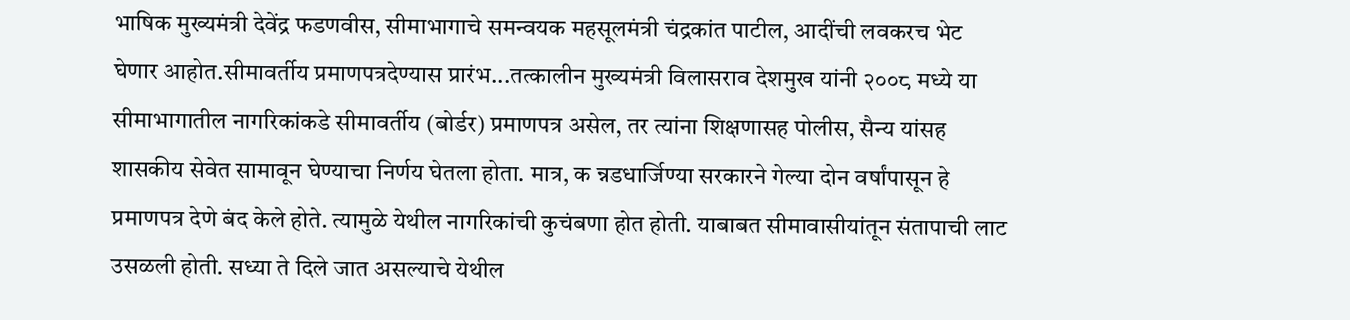भाषिक मुख्यमंत्री देवेंद्र फडणवीस, सीमाभागाचे समन्वयक महसूलमंत्री चंद्रकांत पाटील, आदींची लवकरच भेट घेणार आहोत.सीमावर्तीय प्रमाणपत्रदेण्यास प्रारंभ...तत्कालीन मुख्यमंत्री विलासराव देशमुख यांनी २००८ मध्ये या सीमाभागातील नागरिकांकडे सीमावर्तीय (बोर्डर) प्रमाणपत्र असेल, तर त्यांना शिक्षणासह पोलीस, सैन्य यांसह शासकीय सेवेत सामावून घेण्याचा निर्णय घेतला होता. मात्र, क न्नडधार्जिण्या सरकारने गेल्या दोन वर्षांपासून हे प्रमाणपत्र देणे बंद केले होते. त्यामुळे येथील नागरिकांची कुचंबणा होत होती. याबाबत सीमावासीयांतून संतापाची लाट उसळली होती. सध्या ते दिले जात असल्याचे येथील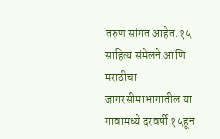तरुण सांगत आहेत.१५ साहित्य संमेलने आणि मराठीचा जागरसीमाभागातील या गावामध्ये दरवर्षी १५हून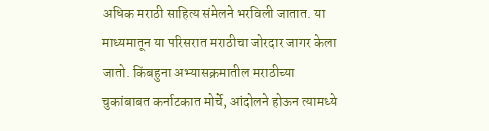अधिक मराठी साहित्य संमेलने भरविली जातात. या माध्यमातून या परिसरात मराठीचा जोरदार जागर केला जातो. किंबहुना अभ्यासक्रमातील मराठीच्या चुकांबाबत कर्नाटकात मोर्चे, आंदोलने होऊन त्यामध्ये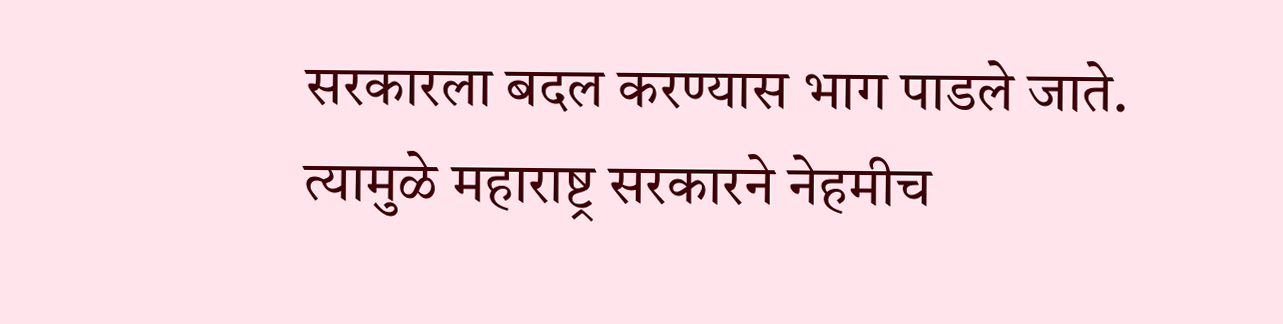सरकारला बदल करण्यास भाग पाडले जाते. त्यामुळे महाराष्ट्र सरकारने नेहमीच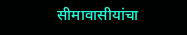सीमावासीयांचा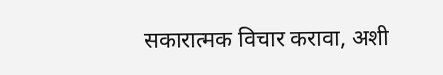सकारात्मक विचार करावा, अशी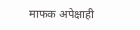माफक अपेक्षाही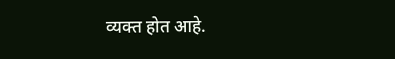व्यक्त होत आहे.